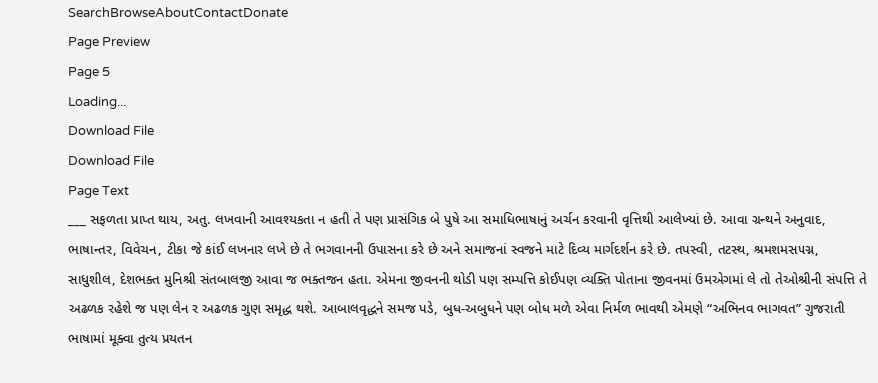SearchBrowseAboutContactDonate
Page Preview
Page 5
Loading...
Download File
Download File
Page Text
___ સફળતા પ્રાપ્ત થાય, અતુ. લખવાની આવશ્યકતા ન હતી તે પણ પ્રાસંગિક બે પુષે આ સમાધિભાષાનું અર્ચન કરવાની વૃત્તિથી આલેખ્યાં છે. આવા ગ્રન્થને અનુવાદ, ભાષાન્તર, વિવેચન, ટીકા જે કાંઈ લખનાર લખે છે તે ભગવાનની ઉપાસના કરે છે અને સમાજનાં સ્વજને માટે દિવ્ય માર્ગદર્શન કરે છે. તપસ્વી, તટસ્થ, શ્રમશમસ૫ગ્ન, સાધુશીલ, દેશભક્ત મુનિશ્રી સંતબાલજી આવા જ ભક્તજન હતા. એમના જીવનની થોડી પણ સમ્પત્તિ કોઈપણ વ્યક્તિ પોતાના જીવનમાં ઉમએગમાં લે તો તેઓશ્રીની સંપત્તિ તે અઢળક રહેશે જ પણ લેન ર અઢળક ગુણ સમૃદ્ધ થશે. આબાલવૃદ્ધને સમજ પડે, બુધ-અબુધને પણ બોધ મળે એવા નિર્મળ ભાવથી એમણે “અભિનવ ભાગવત” ગુજરાતી ભાષામાં મૂક્વા તુત્ય પ્રયતન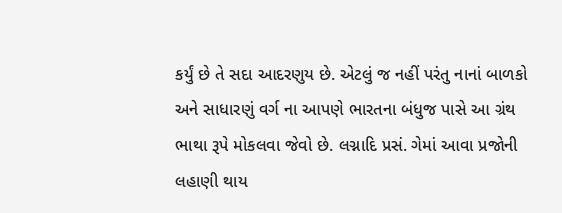કર્યું છે તે સદા આદરણુય છે. એટલું જ નહીં પરંતુ નાનાં બાળકો અને સાધારણું વર્ગ ના આપણે ભારતના બંધુજ પાસે આ ગ્રંથ ભાથા રૂપે મોકલવા જેવો છે. લગ્નાદિ પ્રસં. ગેમાં આવા પ્રજોની લહાણી થાય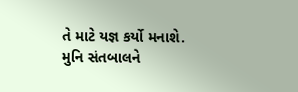તે માટે યજ્ઞ કર્યો મનાશે. મુનિ સંતબાલને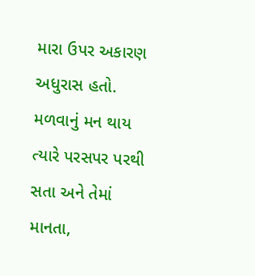મારા ઉપર અકારણ અધુરાસ હતો. મળવાનું મન થાય ત્યારે પરસપર પરથી સતા અને તેમાં માનતા,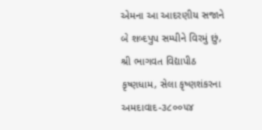એમના આ આદરણીય સજાને બે શબ્દપુપ સમ્પીને વિરમું છું, શ્રી ભાગવત વિદ્યાપીઠ કૃષ્ણધામ, સેલા કૃષ્ણશંકરના અમદાવાદ-૩૮૦૦૫૪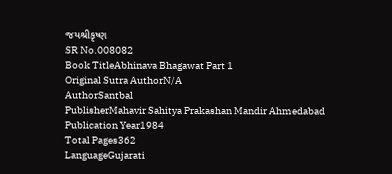જયશ્રીકૃષ્ણ
SR No.008082
Book TitleAbhinava Bhagawat Part 1
Original Sutra AuthorN/A
AuthorSantbal
PublisherMahavir Sahitya Prakashan Mandir Ahmedabad
Publication Year1984
Total Pages362
LanguageGujarati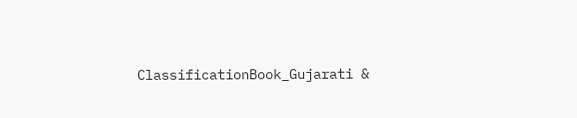ClassificationBook_Gujarati &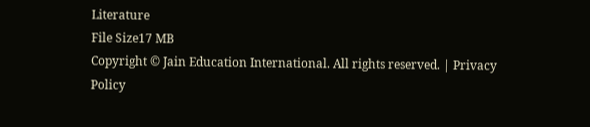Literature
File Size17 MB
Copyright © Jain Education International. All rights reserved. | Privacy Policy